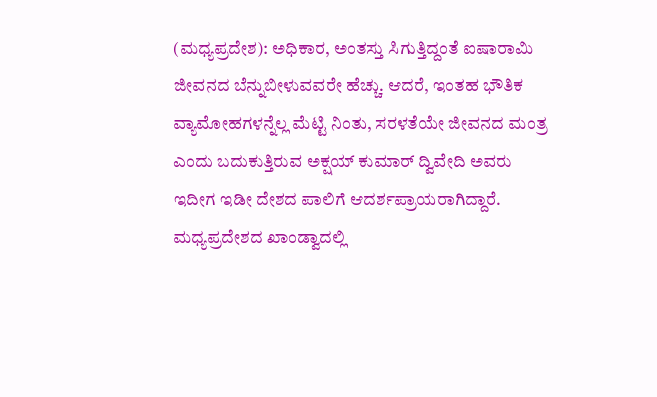(ಮಧ್ಯಪ್ರದೇಶ): ಅಧಿಕಾರ, ಅಂತಸ್ತು ಸಿಗುತ್ತಿದ್ದಂತೆ ಐಷಾರಾಮಿ ಜೀವನದ ಬೆನ್ನುಬೀಳುವವರೇ ಹೆಚ್ಚು. ಆದರೆ, ಇಂತಹ ಭೌತಿಕ ವ್ಯಾಮೋಹಗಳನ್ನೆಲ್ಲ ಮೆಟ್ಟಿ ನಿಂತು, ಸರಳತೆಯೇ ಜೀವನದ ಮಂತ್ರ ಎಂದು ಬದುಕುತ್ತಿರುವ ಅಕ್ಷಯ್ ಕುಮಾರ್ ದ್ವಿವೇದಿ ಅವರು ಇದೀಗ ಇಡೀ ದೇಶದ ಪಾಲಿಗೆ ಆದರ್ಶಪ್ರಾಯರಾಗಿದ್ದಾರೆ.
ಮಧ್ಯಪ್ರದೇಶದ ಖಾಂಡ್ವಾದಲ್ಲಿ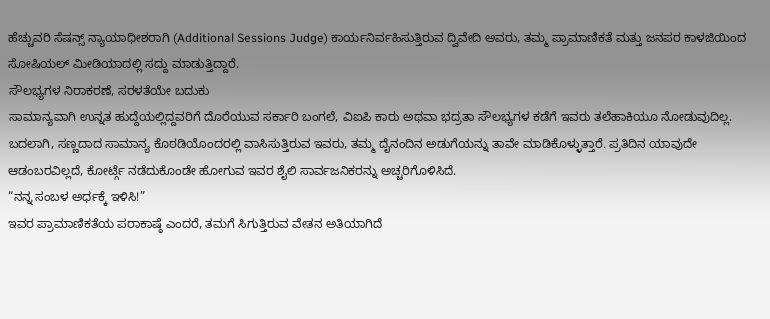ಹೆಚ್ಚುವರಿ ಸೆಷನ್ಸ್ ನ್ಯಾಯಾಧೀಶರಾಗಿ (Additional Sessions Judge) ಕಾರ್ಯನಿರ್ವಹಿಸುತ್ತಿರುವ ದ್ವಿವೇದಿ ಅವರು, ತಮ್ಮ ಪ್ರಾಮಾಣಿಕತೆ ಮತ್ತು ಜನಪರ ಕಾಳಜಿಯಿಂದ ಸೋಷಿಯಲ್ ಮೀಡಿಯಾದಲ್ಲಿ ಸದ್ದು ಮಾಡುತ್ತಿದ್ದಾರೆ.
ಸೌಲಭ್ಯಗಳ ನಿರಾಕರಣೆ, ಸರಳತೆಯೇ ಬದುಕು
ಸಾಮಾನ್ಯವಾಗಿ ಉನ್ನತ ಹುದ್ದೆಯಲ್ಲಿದ್ದವರಿಗೆ ದೊರೆಯುವ ಸರ್ಕಾರಿ ಬಂಗಲೆ, ವಿಐಪಿ ಕಾರು ಅಥವಾ ಭದ್ರತಾ ಸೌಲಭ್ಯಗಳ ಕಡೆಗೆ ಇವರು ತಲೆಹಾಕಿಯೂ ನೋಡುವುದಿಲ್ಲ. ಬದಲಾಗಿ, ಸಣ್ಣದಾದ ಸಾಮಾನ್ಯ ಕೊಠಡಿಯೊಂದರಲ್ಲಿ ವಾಸಿಸುತ್ತಿರುವ ಇವರು, ತಮ್ಮ ದೈನಂದಿನ ಅಡುಗೆಯನ್ನು ತಾವೇ ಮಾಡಿಕೊಳ್ಳುತ್ತಾರೆ. ಪ್ರತಿದಿನ ಯಾವುದೇ ಆಡಂಬರವಿಲ್ಲದೆ, ಕೋರ್ಟ್ಗೆ ನಡೆದುಕೊಂಡೇ ಹೋಗುವ ಇವರ ಶೈಲಿ ಸಾರ್ವಜನಿಕರನ್ನು ಅಚ್ಚರಿಗೊಳಿಸಿದೆ.
“ನನ್ನ ಸಂಬಳ ಅರ್ಧಕ್ಕೆ ಇಳಿಸಿ!”
ಇವರ ಪ್ರಾಮಾಣಿಕತೆಯ ಪರಾಕಾಷ್ಠೆ ಎಂದರೆ, ತಮಗೆ ಸಿಗುತ್ತಿರುವ ವೇತನ ಅತಿಯಾಗಿದೆ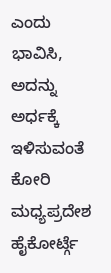ಎಂದು ಭಾವಿಸಿ, ಅದನ್ನು ಅರ್ಧಕ್ಕೆ ಇಳಿಸುವಂತೆ ಕೋರಿ ಮಧ್ಯಪ್ರದೇಶ ಹೈಕೋರ್ಟ್ಗೆ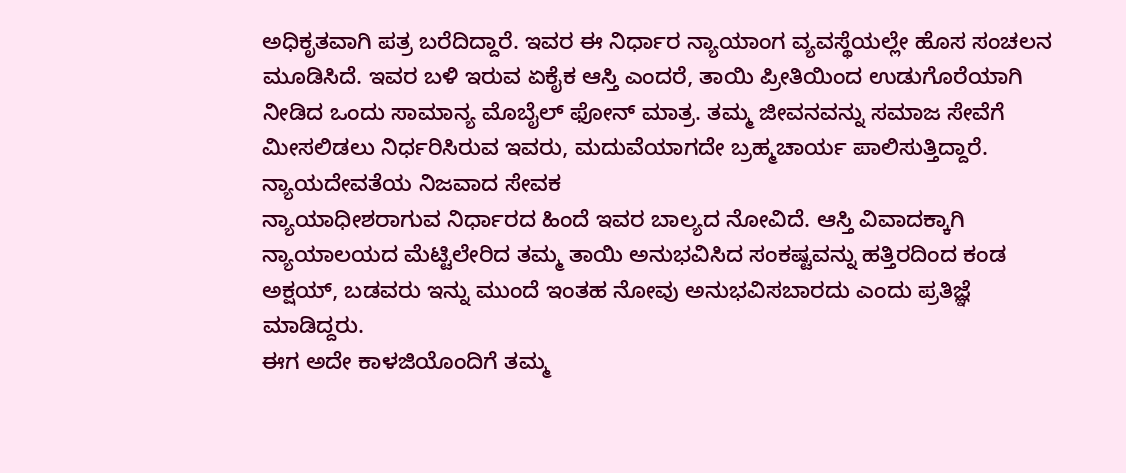ಅಧಿಕೃತವಾಗಿ ಪತ್ರ ಬರೆದಿದ್ದಾರೆ. ಇವರ ಈ ನಿರ್ಧಾರ ನ್ಯಾಯಾಂಗ ವ್ಯವಸ್ಥೆಯಲ್ಲೇ ಹೊಸ ಸಂಚಲನ ಮೂಡಿಸಿದೆ. ಇವರ ಬಳಿ ಇರುವ ಏಕೈಕ ಆಸ್ತಿ ಎಂದರೆ, ತಾಯಿ ಪ್ರೀತಿಯಿಂದ ಉಡುಗೊರೆಯಾಗಿ ನೀಡಿದ ಒಂದು ಸಾಮಾನ್ಯ ಮೊಬೈಲ್ ಫೋನ್ ಮಾತ್ರ. ತಮ್ಮ ಜೀವನವನ್ನು ಸಮಾಜ ಸೇವೆಗೆ ಮೀಸಲಿಡಲು ನಿರ್ಧರಿಸಿರುವ ಇವರು, ಮದುವೆಯಾಗದೇ ಬ್ರಹ್ಮಚಾರ್ಯ ಪಾಲಿಸುತ್ತಿದ್ದಾರೆ.
ನ್ಯಾಯದೇವತೆಯ ನಿಜವಾದ ಸೇವಕ
ನ್ಯಾಯಾಧೀಶರಾಗುವ ನಿರ್ಧಾರದ ಹಿಂದೆ ಇವರ ಬಾಲ್ಯದ ನೋವಿದೆ. ಆಸ್ತಿ ವಿವಾದಕ್ಕಾಗಿ ನ್ಯಾಯಾಲಯದ ಮೆಟ್ಟಿಲೇರಿದ ತಮ್ಮ ತಾಯಿ ಅನುಭವಿಸಿದ ಸಂಕಷ್ಟವನ್ನು ಹತ್ತಿರದಿಂದ ಕಂಡ ಅಕ್ಷಯ್, ಬಡವರು ಇನ್ನು ಮುಂದೆ ಇಂತಹ ನೋವು ಅನುಭವಿಸಬಾರದು ಎಂದು ಪ್ರತಿಜ್ಞೆ ಮಾಡಿದ್ದರು.
ಈಗ ಅದೇ ಕಾಳಜಿಯೊಂದಿಗೆ ತಮ್ಮ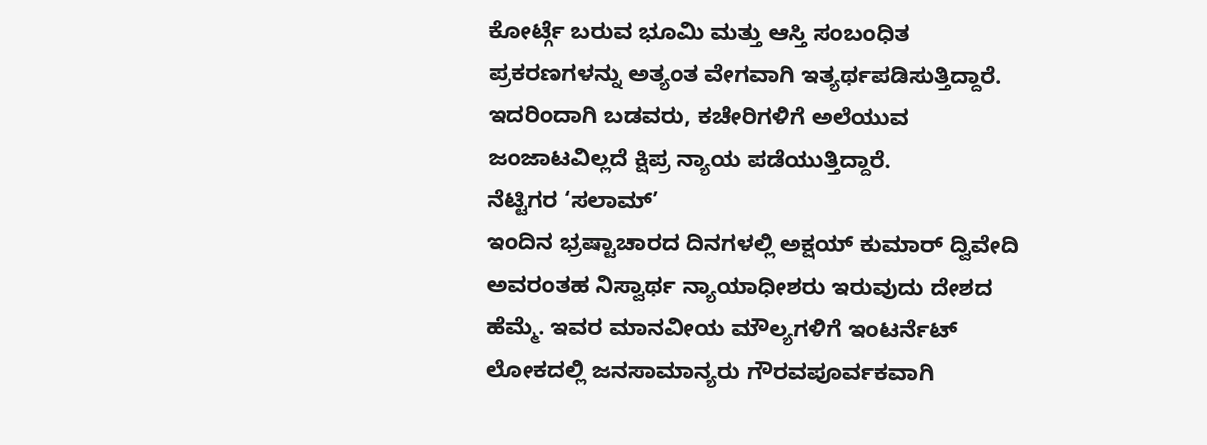ಕೋರ್ಟ್ಗೆ ಬರುವ ಭೂಮಿ ಮತ್ತು ಆಸ್ತಿ ಸಂಬಂಧಿತ ಪ್ರಕರಣಗಳನ್ನು ಅತ್ಯಂತ ವೇಗವಾಗಿ ಇತ್ಯರ್ಥಪಡಿಸುತ್ತಿದ್ದಾರೆ. ಇದರಿಂದಾಗಿ ಬಡವರು, ಕಚೇರಿಗಳಿಗೆ ಅಲೆಯುವ ಜಂಜಾಟವಿಲ್ಲದೆ ಕ್ಷಿಪ್ರ ನ್ಯಾಯ ಪಡೆಯುತ್ತಿದ್ದಾರೆ.
ನೆಟ್ಟಿಗರ ‘ಸಲಾಮ್’
ಇಂದಿನ ಭ್ರಷ್ಟಾಚಾರದ ದಿನಗಳಲ್ಲಿ ಅಕ್ಷಯ್ ಕುಮಾರ್ ದ್ವಿವೇದಿ ಅವರಂತಹ ನಿಸ್ವಾರ್ಥ ನ್ಯಾಯಾಧೀಶರು ಇರುವುದು ದೇಶದ ಹೆಮ್ಮೆ. ಇವರ ಮಾನವೀಯ ಮೌಲ್ಯಗಳಿಗೆ ಇಂಟರ್ನೆಟ್ ಲೋಕದಲ್ಲಿ ಜನಸಾಮಾನ್ಯರು ಗೌರವಪೂರ್ವಕವಾಗಿ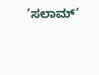‘ಸಲಾಮ್’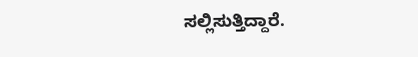ಸಲ್ಲಿಸುತ್ತಿದ್ದಾರೆ.